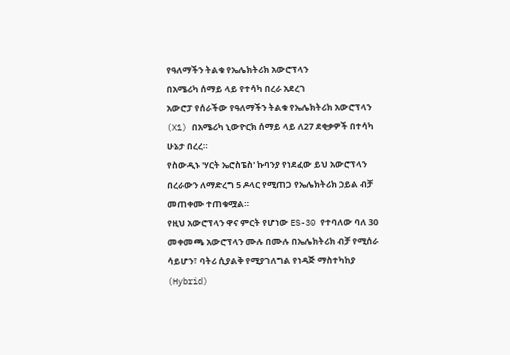የዓለማችን ትልቁ የኤሌክትሪክ አውሮፕላን
በአሜሪካ ሰማይ ላይ የተሳካ በረራ አደረገ
አውሮፓ የሰራችው የዓለማችን ትልቁ የኤሌክትሪክ አውሮፕላን (X1) በአሜሪካ ኒውዮርክ ሰማይ ላይ ለ27 ደቂቃዎች በተሳካ ሁኔታ በረረ።
የስውዲኑ 'ሃርት ኤሮስፔስ' ኩባንያ የነደፈው ይህ አውሮፕላን በረራውን ለማድረግ 5 ዶላር የሚጠጋ የኤሌክትሪክ ኃይል ብቻ መጠቀሙ ተጠቁሟል።
የዚህ አውሮፕላን ዋና ምርት የሆነው ES-30 የተባለው ባለ 30 መቀመጫ አውሮፕላን ሙሉ በሙሉ በኤሌክትሪክ ብቻ የሚሰራ ሳይሆን፣ ባትሪ ሲያልቅ የሚያገለግል የነዳጅ ማስተካከያ (Hybrid)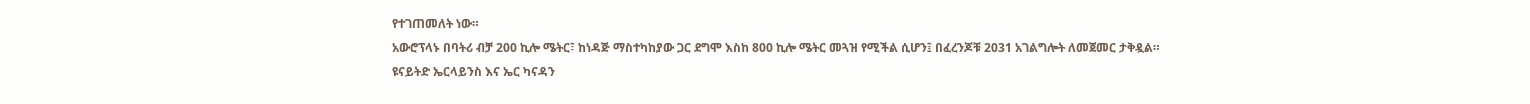የተገጠመለት ነው።
አውሮፕላኑ በባትሪ ብቻ 200 ኪሎ ሜትር፣ ከነዳጅ ማስተካከያው ጋር ደግሞ እስከ 800 ኪሎ ሜትር መጓዝ የሚችል ሲሆን፤ በፈረንጆቹ 2031 አገልግሎት ለመጀመር ታቅዷል።
ዩናይትድ ኤርላይንስ እና ኤር ካናዳን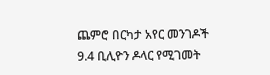ጨምሮ በርካታ አየር መንገዶች 9.4 ቢሊዮን ዶላር የሚገመት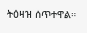ትዕዛዝ ሰጥተዋል።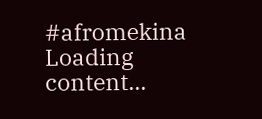#afromekina
Loading content...